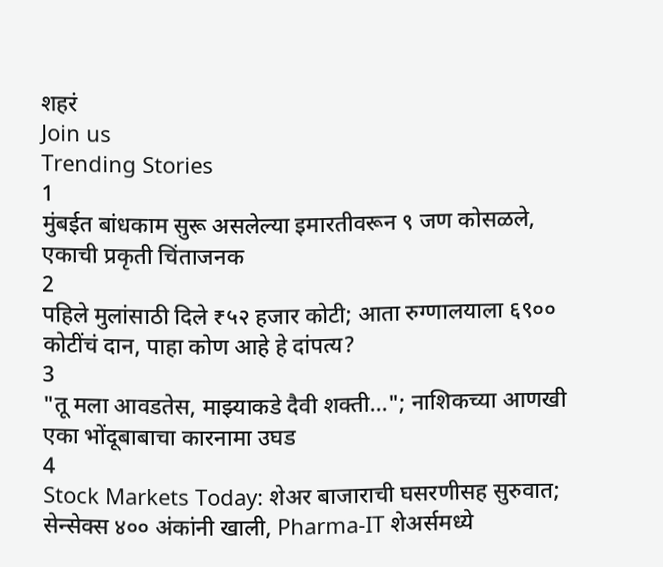शहरं
Join us
Trending Stories
1
मुंबईत बांधकाम सुरू असलेल्या इमारतीवरून ९ जण कोसळले, एकाची प्रकृती चिंताजनक
2
पहिले मुलांसाठी दिले ₹५२ हजार कोटी; आता रुग्णालयाला ६९०० कोटींचं दान, पाहा कोण आहे हे दांपत्य?
3
"तू मला आवडतेस, माझ्याकडे दैवी शक्ती..."; नाशिकच्या आणखी एका भोंदूबाबाचा कारनामा उघड
4
Stock Markets Today: शेअर बाजाराची घसरणीसह सुरुवात; सेन्सेक्स ४०० अंकांनी खाली, Pharma-IT शेअर्समध्ये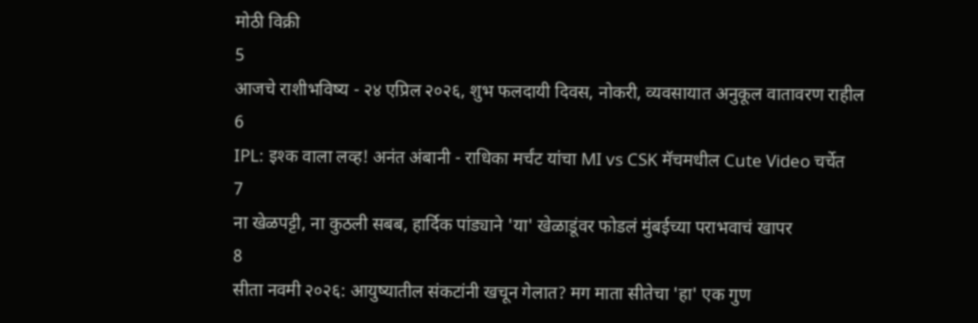मोठी विक्री
5
आजचे राशीभविष्य - २४ एप्रिल २०२६, शुभ फलदायी दिवस, नोकरी, व्यवसायात अनुकूल वातावरण राहील
6
IPL: इश्क वाला लव्ह! अनंत अंबानी - राधिका मर्चंट यांचा MI vs CSK मॅचमधील Cute Video चर्चेत
7
ना खेळपट्टी, ना कुठली सबब, हार्दिक पांड्याने 'या' खेळाडूंवर फोडलं मुंबईच्या पराभवाचं खापर
8
सीता नवमी २०२६: आयुष्यातील संकटांनी खचून गेलात? मग माता सीतेचा 'हा' एक गुण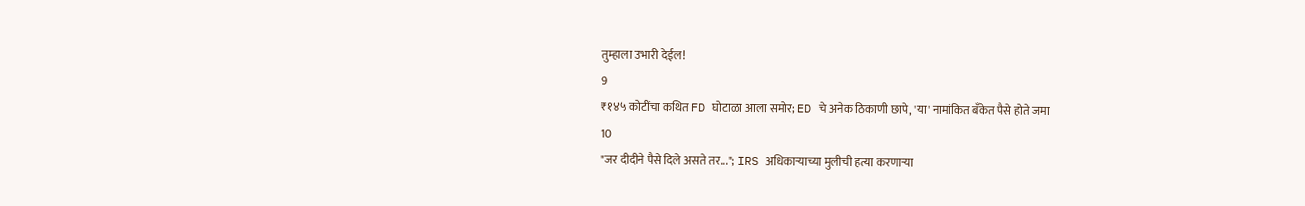तुम्हाला उभारी देईल!
9
₹१४५ कोटींचा कथित FD घोटाळा आला समोर; ED चे अनेक ठिकाणी छापे, 'या' नामांकित बँकेत पैसे होते जमा
10
"जर दीदीने पैसे दिले असते तर..."; IRS अधिकाऱ्याच्या मुलीची हत्या करणाऱ्या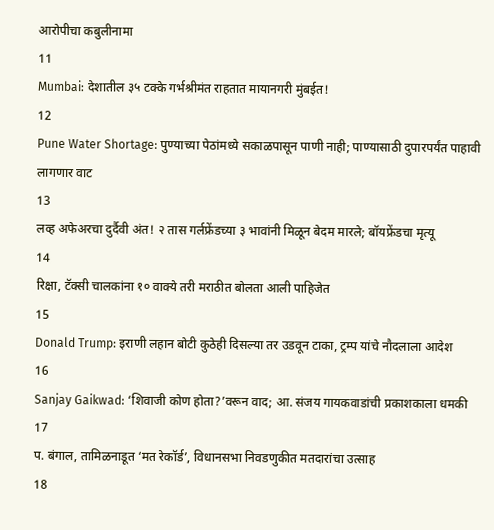आरोपीचा कबुलीनामा
11
Mumbai: देशातील ३५ टक्के गर्भश्रीमंत राहतात मायानगरी मुंबईत!
12
Pune Water Shortage: पुण्याच्या पेठांमध्ये सकाळपासून पाणी नाही; पाण्यासाठी दुपारपर्यंत पाहावी लागणार वाट
13
लव्ह अफेअरचा दुर्दैवी अंत! २ तास गर्लफ्रेंडच्या ३ भावांनी मिळून बेदम मारले; बॉयफ्रेंडचा मृत्यू
14
रिक्षा, टॅक्सी चालकांना १० वाक्ये तरी मराठीत बोलता आली पाहिजेत
15
Donald Trump: इराणी लहान बोटी कुठेही दिसल्या तर उडवून टाका, ट्रम्प यांचे नौदलाला आदेश
16
Sanjay Gaikwad: ‘शिवाजी कोण होता?’वरून वाद; आ. संजय गायकवाडांची प्रकाशकाला धमकी
17
प. बंगाल, तामिळनाडूत ‘मत रेकॉर्ड’, विधानसभा निवडणुकीत मतदारांचा उत्साह
18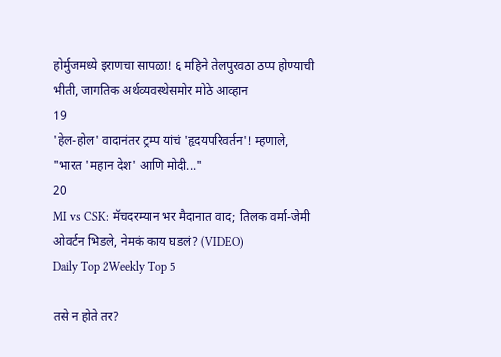होर्मुजमध्ये इराणचा सापळा! ६ महिने तेलपुरवठा ठप्प होण्याची भीती, जागतिक अर्थव्यवस्थेसमोर मोठे आव्हान
19
'हेल-होल' वादानंतर ट्रम्प यांचं 'हृदयपरिवर्तन'! म्हणाले, "भारत 'महान देश' आणि मोदी..."
20
MI vs CSK: मॅचदरम्यान भर मैदानात वाद; तिलक वर्मा-जेमी ओवर्टन भिडले, नेमकं काय घडलं? (VIDEO)
Daily Top 2Weekly Top 5

तसे न होते तर?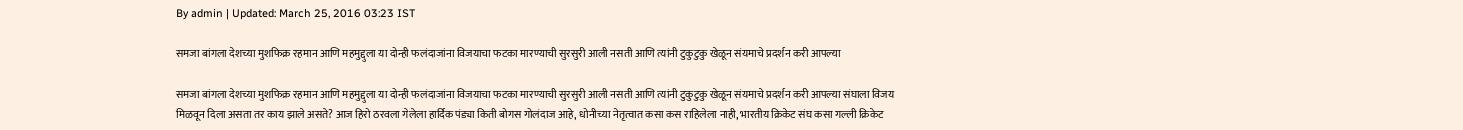By admin | Updated: March 25, 2016 03:23 IST

समजा बांगला देशच्या मुशफिक्र रहमान आणि महमुद्दुला या दोन्ही फलंदाजांना विजयाचा फटका मारण्याची सुरसुरी आली नसती आणि त्यांनी टुकुटुकु खेळून संयमाचे प्रदर्शन करी आपल्या

समजा बांगला देशच्या मुशफिक्र रहमान आणि महमुद्दुला या दोन्ही फलंदाजांना विजयाचा फटका मारण्याची सुरसुरी आली नसती आणि त्यांनी टुकुटुकु खेळून संयमाचे प्रदर्शन करी आपल्या संघाला विजय मिळवून दिला असता तर काय झाले असते? आज हिरो ठरवला गेलेला हार्दिक पंड्या किती बोगस गोलंदाज आहे, धोनीच्या नेतृत्वात कसा कस राहिलेला नाही, भारतीय क्रिकेट संघ कसा गल्ली क्रिकेट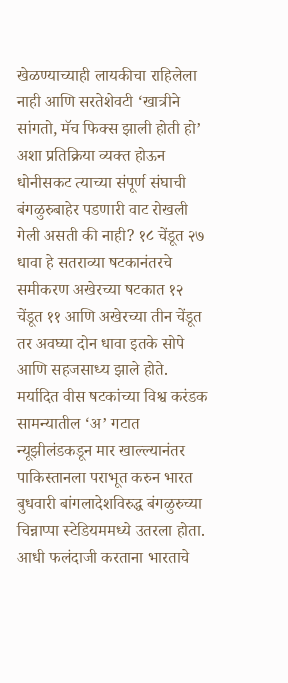खेळण्याच्याही लायकीचा राहिलेला नाही आणि सरतेशेवटी ‘खात्रीने सांगतो, मॅच फिक्स झाली होती हो’ अशा प्रतिक्रिया व्यक्त होऊन धोनीसकट त्याच्या संपूर्ण संघाची बंगळुरुबाहेर पडणारी वाट रोखली गेली असती की नाही? १८ चेंडूत २७ धावा हे सतराव्या षटकानंतरचे समीकरण अखेरच्या षटकात १२ चेंडूत ११ आणि अखेरच्या तीन चेंडूत तर अवघ्या दोन धावा इतके सोपे आणि सहजसाध्य झाले होते. मर्यादित वीस षटकांच्या विश्व करंडक सामन्यातील ‘अ’ गटात न्यूझीलंडकडून मार खाल्ल्यानंतर पाकिस्तानला पराभूत करुन भारत बुधवारी बांगलादेशविरुद्ध बंगळुरुच्या चिन्नाप्पा स्टेडियममध्ये उतरला होता. आधी फलंदाजी करताना भारताचे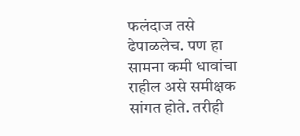फलंदाज तसे ढेपाळलेच. पण हा सामना कमी धावांचा राहील असे समीक्षक सांगत होते. तरीही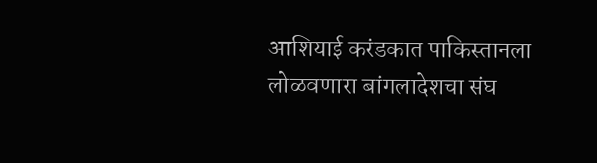आशियाई करंडकात पाकिस्तानला लोळवणारा बांगलादेशचा संघ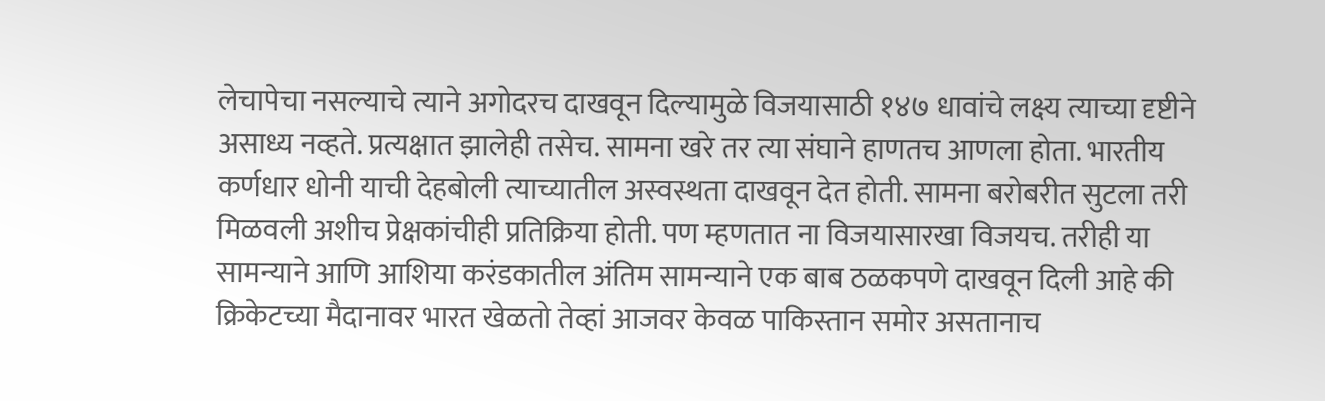लेचापेचा नसल्याचे त्याने अगोदरच दाखवून दिल्यामुळे विजयासाठी १४७ धावांचे लक्ष्य त्याच्या दृष्टीने असाध्य नव्हते. प्रत्यक्षात झालेही तसेच. सामना खरे तर त्या संघाने हाणतच आणला होता. भारतीय कर्णधार धोनी याची देहबोली त्याच्यातील अस्वस्थता दाखवून देत होती. सामना बरोबरीत सुटला तरी मिळवली अशीच प्रेक्षकांचीही प्रतिक्रिया होती. पण म्हणतात ना विजयासारखा विजयच. तरीही या सामन्याने आणि आशिया करंडकातील अंतिम सामन्याने एक बाब ठळकपणे दाखवून दिली आहे की क्रिकेटच्या मैदानावर भारत खेळतो तेव्हां आजवर केवळ पाकिस्तान समोर असतानाच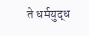ते धर्मयुद्ध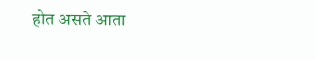होत असते आता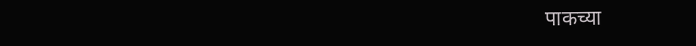पाकच्या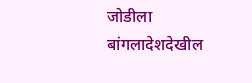जोडीला बांगलादेशदेखील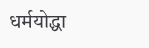धर्मयोद्धा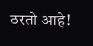ठरतो आहे!